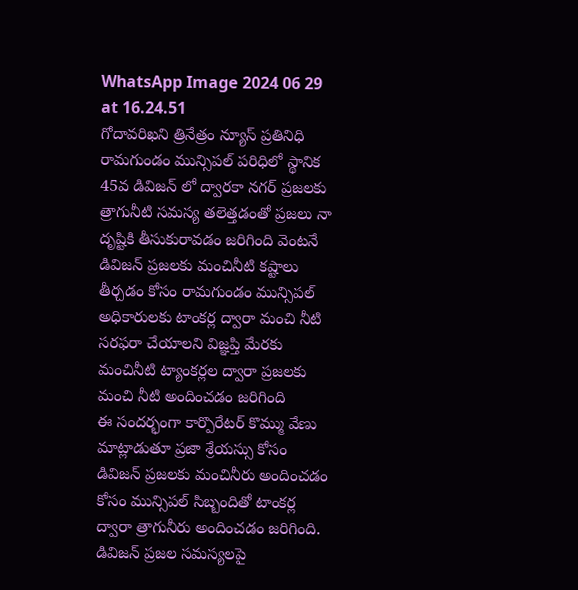WhatsApp Image 2024 06 29 at 16.24.51
గోదావరిఖని త్రినేత్రం న్యూస్ ప్రతినిధి
రామగుండం మున్సిపల్ పరిధిలో స్థానిక 45వ డివిజన్ లో ద్వారకా నగర్ ప్రజలకు త్రాగునీటి సమస్య తలెత్తడంతో ప్రజలు నా దృష్టికి తీసుకురావడం జరిగింది వెంటనే డివిజన్ ప్రజలకు మంచినీటి కష్టాలు తీర్చడం కోసం రామగుండం మున్సిపల్ అధికారులకు టాంకర్ల ద్వారా మంచి నీటి సరఫరా చేయాలని విజ్ఞప్తి మేరకు మంచినీటి ట్యాంకర్లల ద్వారా ప్రజలకు మంచి నీటి అందించడం జరిగింది
ఈ సందర్భంగా కార్పొరేటర్ కొమ్ము వేణు మాట్లాడుతూ ప్రజా శ్రేయస్సు కోసం డివిజన్ ప్రజలకు మంచినీరు అందించడం కోసం మున్సిపల్ సిబ్బందితో టాంకర్ల ద్వారా త్రాగునీరు అందించడం జరిగింది. డివిజన్ ప్రజల సమస్యలపై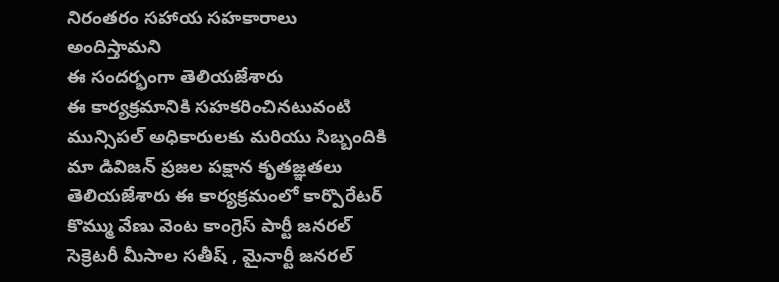నిరంతరం సహాయ సహకారాలు అందిస్తామని
ఈ సందర్భంగా తెలియజేశారు
ఈ కార్యక్రమానికి సహకరించినటువంటి మున్సిపల్ అధికారులకు మరియు సిబ్బందికి మా డివిజన్ ప్రజల పక్షాన కృతజ్ఞతలు తెలియజేశారు ఈ కార్యక్రమంలో కార్పొరేటర్ కొమ్ము వేణు వెంట కాంగ్రెస్ పార్టీ జనరల్ సెక్రెటరీ మీసాల సతీష్ , మైనార్టీ జనరల్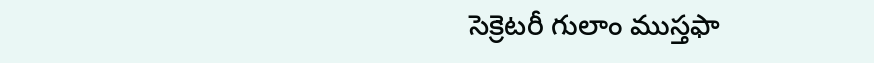సెక్రెటరీ గులాం ముస్తఫా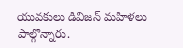యువకులు డివిజన్ మహిళలు పాల్గొన్నారు.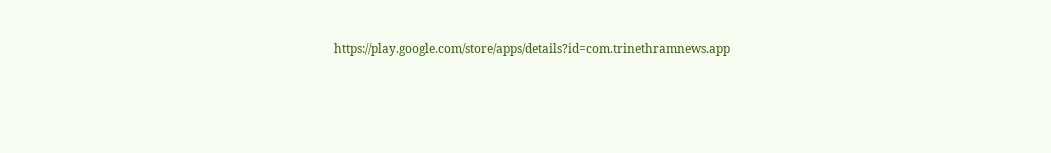https://play.google.com/store/apps/details?id=com.trinethramnews.app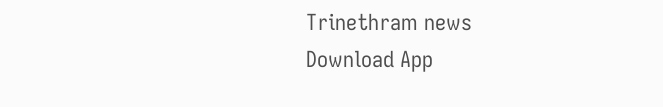Trinethram news
Download App